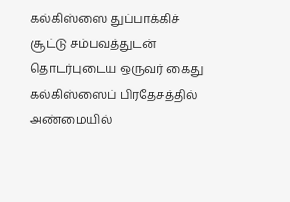கல்கிஸ்ஸை துப்பாக்கிச் சூட்டு சம்பவத்துடன் தொடர்புடைய ஒருவர் கைது
கல்கிஸ்ஸைப் பிரதேசத்தில் அண்மையில்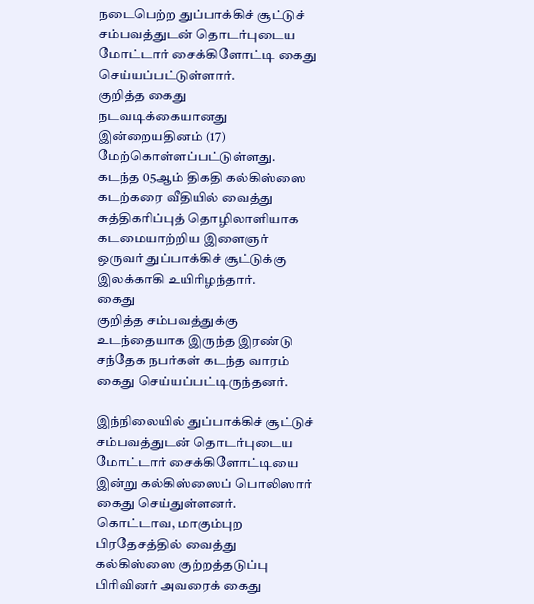நடைபெற்ற துப்பாக்கிச் சூட்டுச் சம்பவத்துடன் தொடர்புடைய மோட்டார் சைக்கிளோட்டி கைது செய்யப்பட்டுள்ளார்.
குறித்த கைது நடவடிக்கையானது இன்றையதினம் (17) மேற்கொள்ளப்பட்டுள்ளது.
கடந்த 05ஆம் திகதி கல்கிஸ்ஸை கடற்கரை வீதியில் வைத்து சுத்திகரிப்புத் தொழிலாளியாக கடமையாற்றிய இளைஞர் ஒருவர் துப்பாக்கிச் சூட்டுக்கு இலக்காகி உயிரிழந்தார்.
கைது
குறித்த சம்பவத்துக்கு உடந்தையாக இருந்த இரண்டு சந்தேக நபர்கள் கடந்த வாரம் கைது செய்யப்பட்டிருந்தனர்.

இந்நிலையில் துப்பாக்கிச் சூட்டுச் சம்பவத்துடன் தொடர்புடைய மோட்டார் சைக்கிளோட்டியை இன்று கல்கிஸ்ஸைப் பொலிஸார் கைது செய்துள்ளனர்.
கொட்டாவ, மாகும்புற பிரதேசத்தில் வைத்து கல்கிஸ்ஸை குற்றத்தடுப்பு பிரிவினர் அவரைக் கைது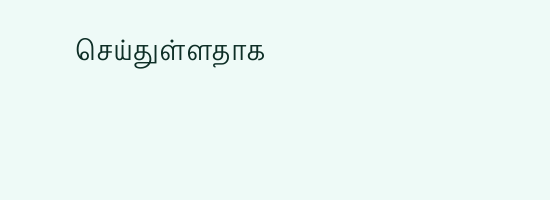செய்துள்ளதாக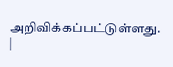அறிவிக்கப்பட்டுள்ளது.
|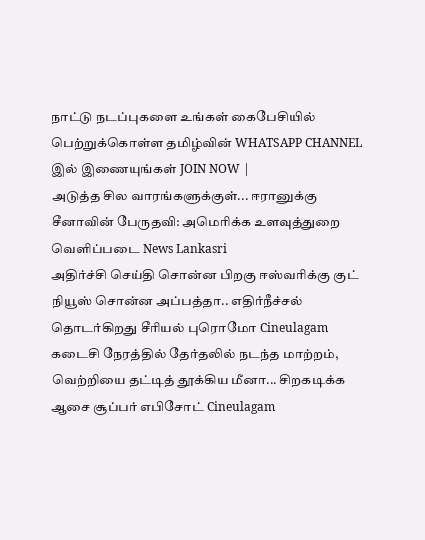நாட்டு நடப்புகளை உங்கள் கைபேசியில் பெற்றுக்கொள்ள தமிழ்வின் WHATSAPP CHANNEL இல் இணையுங்கள் JOIN NOW |
அடுத்த சில வாரங்களுக்குள்... ஈரானுக்கு சீனாவின் பேருதவி: அமெரிக்க உளவுத்துறை வெளிப்படை News Lankasri
அதிர்ச்சி செய்தி சொன்ன பிறகு ஈஸ்வரிக்கு குட் நியூஸ் சொன்ன அப்பத்தா.. எதிர்நீச்சல் தொடர்கிறது சீரியல் புரொமோ Cineulagam
கடைசி நேரத்தில் தேர்தலில் நடந்த மாற்றம், வெற்றியை தட்டித் தூக்கிய மீனா... சிறகடிக்க ஆசை சூப்பர் எபிசோட் Cineulagam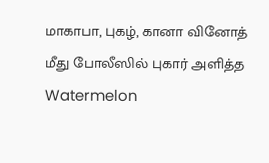மாகாபா, புகழ், கானா வினோத் மீது போலீஸில் புகார் அளித்த Watermelon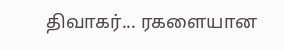திவாகர்... ரகளையான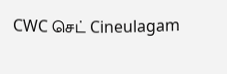CWC செட் Cineulagam